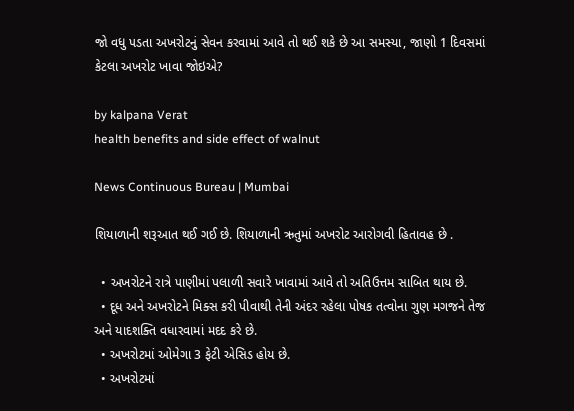જો વધુ પડતા અખરોટનું સેવન કરવામાં આવે તો થઈ શકે છે આ સમસ્યા, જાણો 1 દિવસમાં કેટલા અખરોટ ખાવા જોઇએ?

by kalpana Verat
health benefits and side effect of walnut

News Continuous Bureau | Mumbai

શિયાળાની શરૂઆત થઈ ગઈ છે. શિયાળાની ઋતુમાં અખરોટ આરોગવી હિતાવહ છે .

  • અખરોટને રાત્રે પાણીમાં પલાળી સવારે ખાવામાં આવે તો અતિઉત્તમ સાબિત થાય છે.
  • દૂધ અને અખરોટને મિક્સ કરી પીવાથી તેની અંદર રહેલા પોષક તત્વોના ગુણ મગજને તેજ અને યાદશક્તિ વધારવામાં મદદ કરે છે.
  • અખરોટમાં ઓમેગા 3 ફેટી એસિડ હોય છે.
  • અખરોટમાં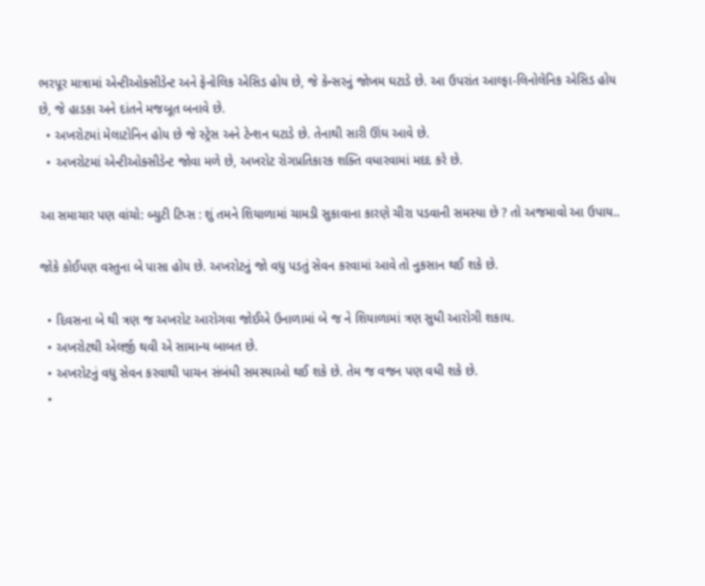ભરપૂર માત્રામાં એન્ટીઓક્સીડેન્ટ અને ફેનોલિક એસિડ હોય છે, જે કેન્સરનું જોખમ ઘટાડે છે. આ ઉપરાંત આલ્ફા-લિનોલેનિક એસિડ હોય છે, જે હાડકા અને દાંતને મજબૂત બનાવે છે.
  • અખરોટમાં મેલાટોનિન હોય છે જે સ્ટ્રેસ અને ટેન્શન ઘટાડે છે. તેનાથી સારી ઊંઘ આવે છે.
  • અખરોટમાં એન્ટીઓક્સીડેન્ટ જોવા મળે છે, અખરોટ રોગપ્રતિકારક શક્તિ વધારવામાં મદદ કરે છે.

આ સમાચાર પણ વાંચો: બ્યુટી ટિપ્સ : શું તમને શિયાળામાં ચામડી સુકાવાના કારણે ચીરા પડવાની સમસ્યા છે ? તો અજમાવો આ ઉપાય..

જોકે કોઈપણ વસ્તુના બે પાસા હોય છે. અખરોટનું જો વધુ પડતું સેવન કરવામાં આવે તો નુકસાન થઈ શકે છે.

  • દિવસના બે થી ત્રણ જ અખરોટ આરોગવા જોઈએ ઉનાળામાં બે જ ને શિયાળામાં ત્રણ સુધી આરોગી શકાય.
  • અખરોટથી એલર્જી થવી એ સામાન્ય બાબત છે.
  • અખરોટનું વધુ સેવન કરવાથી પાચન સંબંધી સમસ્યાઓ થઈ શકે છે. તેમ જ વજન પણ વધી શકે છે.
  •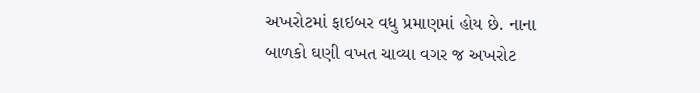અખરોટમાં ફાઇબર વધુ પ્રમાણમાં હોય છે. નાના બાળકો ઘણી વખત ચાવ્યા વગર જ અખરોટ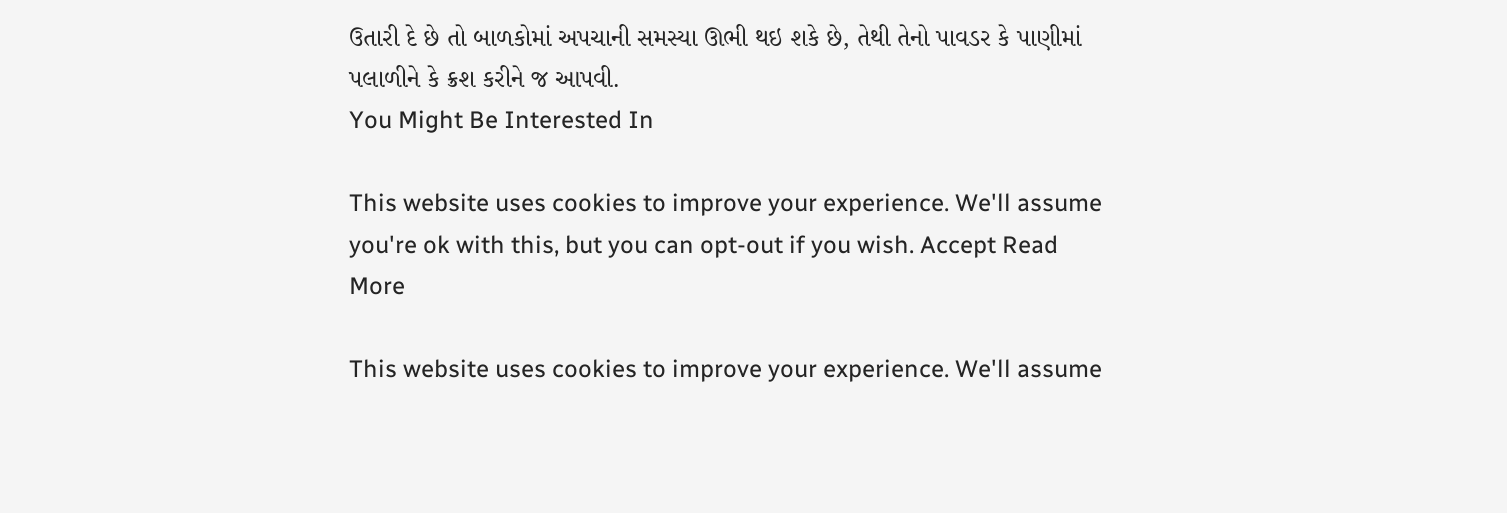ઉતારી દે છે તો બાળકોમાં અપચાની સમસ્યા ઊભી થઇ શકે છે, તેથી તેનો પાવડર કે પાણીમાં પલાળીને કે ક્રશ કરીને જ આપવી.
You Might Be Interested In

This website uses cookies to improve your experience. We'll assume you're ok with this, but you can opt-out if you wish. Accept Read More

This website uses cookies to improve your experience. We'll assume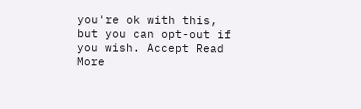you're ok with this, but you can opt-out if you wish. Accept Read More